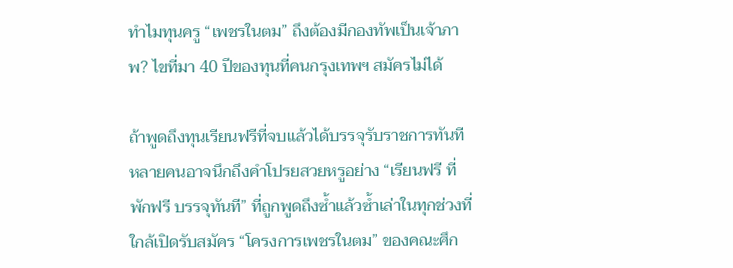ทำไมทุนครู “เพชรในตม” ถึงต้องมีกองทัพเป็นเจ้าภาพ? ไขที่มา 40 ปีของทุนที่คนกรุงเทพฯ สมัครไม่ได้

ถ้าพูดถึงทุนเรียนฟรีที่จบแล้วได้บรรจุรับราชการทันที หลายคนอาจนึกถึงคำโปรยสวยหรูอย่าง “เรียนฟรี ที่พักฟรี บรรจุทันที” ที่ถูกพูดถึงซ้ำแล้วซ้ำเล่าในทุกช่วงที่ใกล้เปิดรับสมัคร “โครงการเพชรในตม” ของคณะศึก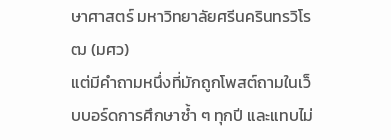ษาศาสตร์ มหาวิทยาลัยศรีนครินทรวิโรฒ (มศว)
แต่มีคำถามหนึ่งที่มักถูกโพสต์ถามในเว็บบอร์ดการศึกษาซ้ำ ๆ ทุกปี และแทบไม่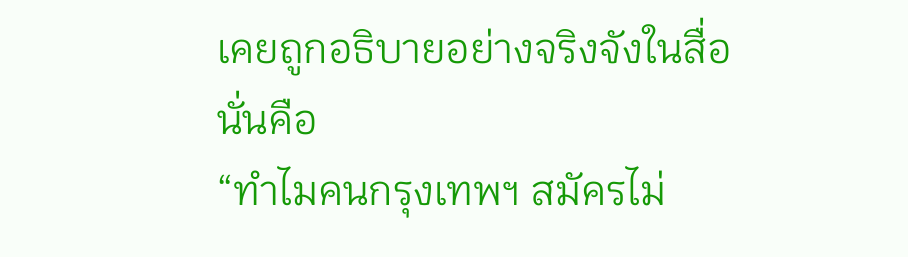เคยถูกอธิบายอย่างจริงจังในสื่อ นั่นคือ
“ทำไมคนกรุงเทพฯ สมัครไม่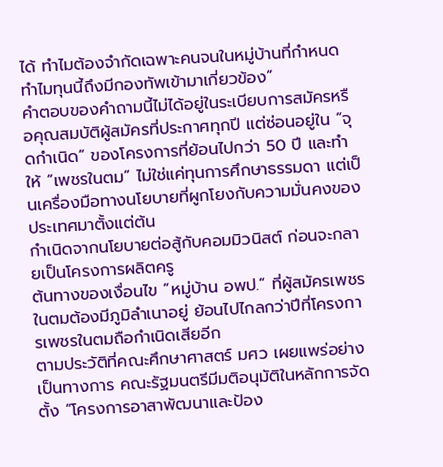ได้ ทำไมต้องจำกัดเฉพาะคนจนในหมู่บ้านที่กำหนด ทำไมทุนนี้ถึงมีกองทัพเข้ามาเกี่ยวข้อง”
คำตอบของคำถามนี้ไม่ได้อยู่ในระเบียบการสมัครหรือคุณสมบัติผู้สมัครที่ประกาศทุกปี แต่ซ่อนอยู่ใน “จุดกำเนิด” ของโครงการที่ย้อนไปกว่า 50 ปี และทำให้ “เพชรในตม” ไม่ใช่แค่ทุนการศึกษาธรรมดา แต่เป็นเครื่องมือทางนโยบายที่ผูกโยงกับความมั่นคงของประเทศมาตั้งแต่ต้น
กำเนิดจากนโยบายต่อสู้กับคอมมิวนิสต์ ก่อนจะกลายเป็นโครงการผลิตครู
ต้นทางของเงื่อนไข “หมู่บ้าน อพป.” ที่ผู้สมัครเพชรในตมต้องมีภูมิลำเนาอยู่ ย้อนไปไกลกว่าปีที่โครงการเพชรในตมถือกำเนิดเสียอีก
ตามประวัติที่คณะศึกษาศาสตร์ มศว เผยแพร่อย่างเป็นทางการ คณะรัฐมนตรีมีมติอนุมัติในหลักการจัดตั้ง “โครงการอาสาพัฒนาและป้อง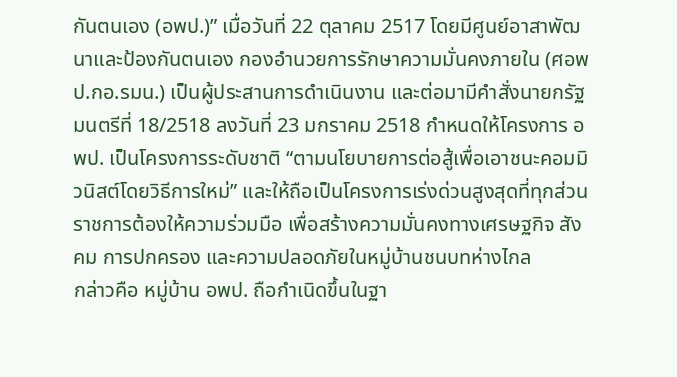กันตนเอง (อพป.)” เมื่อวันที่ 22 ตุลาคม 2517 โดยมีศูนย์อาสาพัฒนาและป้องกันตนเอง กองอำนวยการรักษาความมั่นคงภายใน (ศอพป.กอ.รมน.) เป็นผู้ประสานการดำเนินงาน และต่อมามีคำสั่งนายกรัฐมนตรีที่ 18/2518 ลงวันที่ 23 มกราคม 2518 กำหนดให้โครงการ อพป. เป็นโครงการระดับชาติ “ตามนโยบายการต่อสู้เพื่อเอาชนะคอมมิวนิสต์โดยวิธีการใหม่” และให้ถือเป็นโครงการเร่งด่วนสูงสุดที่ทุกส่วนราชการต้องให้ความร่วมมือ เพื่อสร้างความมั่นคงทางเศรษฐกิจ สังคม การปกครอง และความปลอดภัยในหมู่บ้านชนบทห่างไกล
กล่าวคือ หมู่บ้าน อพป. ถือกำเนิดขึ้นในฐา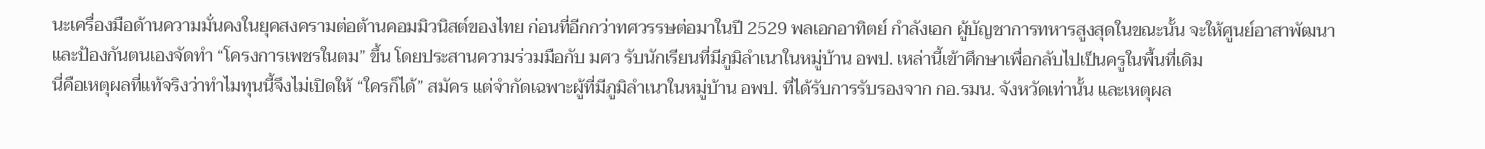นะเครื่องมือด้านความมั่นคงในยุคสงครามต่อต้านคอมมิวนิสต์ของไทย ก่อนที่อีกกว่าทศวรรษต่อมาในปี 2529 พลเอกอาทิตย์ กำลังเอก ผู้บัญชาการทหารสูงสุดในขณะนั้น จะให้ศูนย์อาสาพัฒนาและป้องกันตนเองจัดทำ “โครงการเพชรในตม” ขึ้น โดยประสานความร่วมมือกับ มศว รับนักเรียนที่มีภูมิลำเนาในหมู่บ้าน อพป. เหล่านี้เข้าศึกษาเพื่อกลับไปเป็นครูในพื้นที่เดิม
นี่คือเหตุผลที่แท้จริงว่าทำไมทุนนี้จึงไม่เปิดให้ “ใครก็ได้” สมัคร แต่จำกัดเฉพาะผู้ที่มีภูมิลำเนาในหมู่บ้าน อพป. ที่ได้รับการรับรองจาก กอ.รมน. จังหวัดเท่านั้น และเหตุผล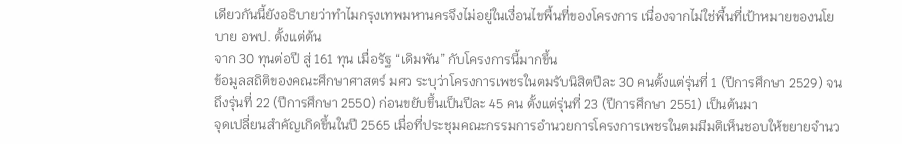เดียวกันนี้ยังอธิบายว่าทำไมกรุงเทพมหานครจึงไม่อยู่ในเงื่อนไขพื้นที่ของโครงการ เนื่องจากไม่ใช่พื้นที่เป้าหมายของนโยบาย อพป. ตั้งแต่ต้น
จาก 30 ทุนต่อปี สู่ 161 ทุน เมื่อรัฐ “เดิมพัน” กับโครงการนี้มากขึ้น
ข้อมูลสถิติของคณะศึกษาศาสตร์ มศว ระบุว่าโครงการเพชรในตมรับนิสิตปีละ 30 คนตั้งแต่รุ่นที่ 1 (ปีการศึกษา 2529) จนถึงรุ่นที่ 22 (ปีการศึกษา 2550) ก่อนขยับขึ้นเป็นปีละ 45 คน ตั้งแต่รุ่นที่ 23 (ปีการศึกษา 2551) เป็นต้นมา
จุดเปลี่ยนสำคัญเกิดขึ้นในปี 2565 เมื่อที่ประชุมคณะกรรมการอำนวยการโครงการเพชรในตมมีมติเห็นชอบให้ขยายจำนว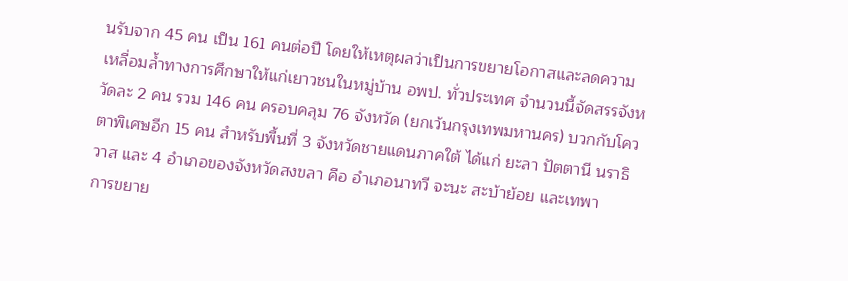นรับจาก 45 คน เป็น 161 คนต่อปี โดยให้เหตุผลว่าเป็นการขยายโอกาสและลดความเหลื่อมล้ำทางการศึกษาให้แก่เยาวชนในหมู่บ้าน อพป. ทั่วประเทศ จำนวนนี้จัดสรรจังหวัดละ 2 คน รวม 146 คน ครอบคลุม 76 จังหวัด (ยกเว้นกรุงเทพมหานคร) บวกกับโควตาพิเศษอีก 15 คน สำหรับพื้นที่ 3 จังหวัดชายแดนภาคใต้ ได้แก่ ยะลา ปัตตานี นราธิวาส และ 4 อำเภอของจังหวัดสงขลา คือ อำเภอนาทวี จะนะ สะบ้าย้อย และเทพา
การขยาย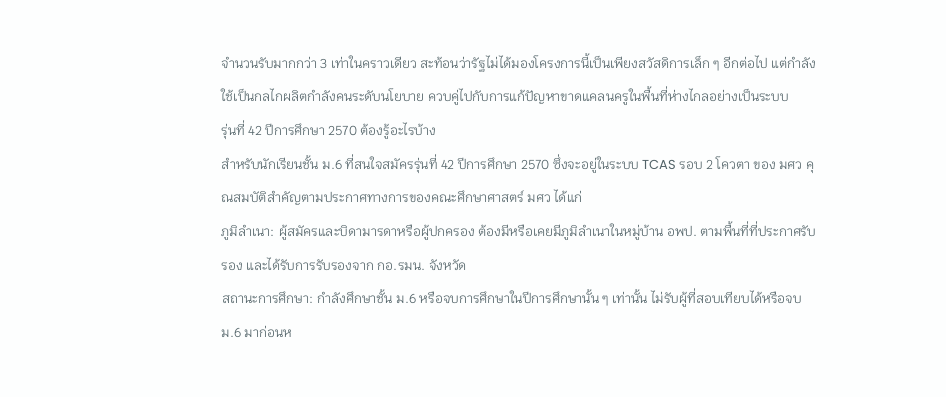จำนวนรับมากกว่า 3 เท่าในคราวเดียว สะท้อนว่ารัฐไม่ได้มองโครงการนี้เป็นเพียงสวัสดิการเล็ก ๆ อีกต่อไป แต่กำลังใช้เป็นกลไกผลิตกำลังคนระดับนโยบาย ควบคู่ไปกับการแก้ปัญหาขาดแคลนครูในพื้นที่ห่างไกลอย่างเป็นระบบ
รุ่นที่ 42 ปีการศึกษา 2570 ต้องรู้อะไรบ้าง
สำหรับนักเรียนชั้น ม.6 ที่สนใจสมัครรุ่นที่ 42 ปีการศึกษา 2570 ซึ่งจะอยู่ในระบบ TCAS รอบ 2 โควตา ของ มศว คุณสมบัติสำคัญตามประกาศทางการของคณะศึกษาศาสตร์ มศว ได้แก่
ภูมิลำเนา: ผู้สมัครและบิดามารดาหรือผู้ปกครอง ต้องมีหรือเคยมีภูมิลำเนาในหมู่บ้าน อพป. ตามพื้นที่ที่ประกาศรับรอง และได้รับการรับรองจาก กอ.รมน. จังหวัด
สถานะการศึกษา: กำลังศึกษาชั้น ม.6 หรือจบการศึกษาในปีการศึกษานั้น ๆ เท่านั้น ไม่รับผู้ที่สอบเทียบได้หรือจบ ม.6 มาก่อนห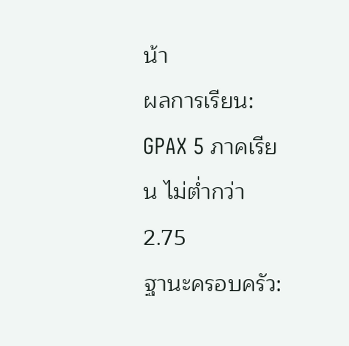น้า
ผลการเรียน: GPAX 5 ภาคเรียน ไม่ต่ำกว่า 2.75
ฐานะครอบครัว: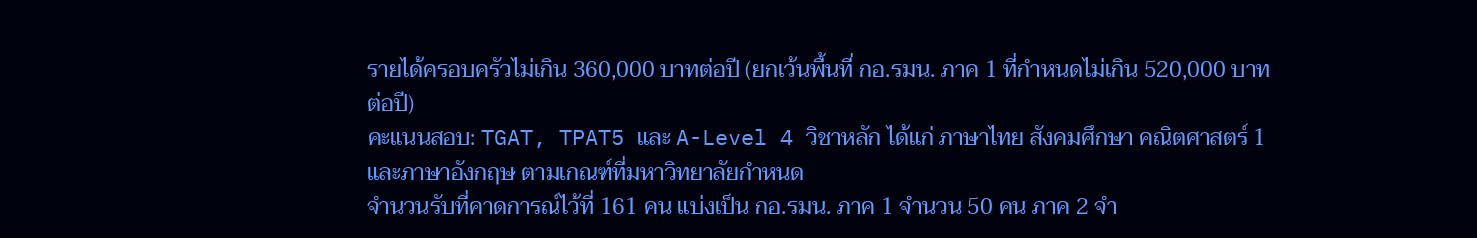รายได้ครอบครัวไม่เกิน 360,000 บาทต่อปี (ยกเว้นพื้นที่ กอ.รมน. ภาค 1 ที่กำหนดไม่เกิน 520,000 บาทต่อปี)
คะแนนสอบ: TGAT, TPAT5 และ A-Level 4 วิชาหลัก ได้แก่ ภาษาไทย สังคมศึกษา คณิตศาสตร์ 1 และภาษาอังกฤษ ตามเกณฑ์ที่มหาวิทยาลัยกำหนด
จำนวนรับที่คาดการณ์ไว้ที่ 161 คน แบ่งเป็น กอ.รมน. ภาค 1 จำนวน 50 คน ภาค 2 จำ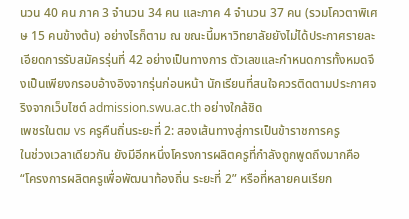นวน 40 คน ภาค 3 จำนวน 34 คน และภาค 4 จำนวน 37 คน (รวมโควตาพิเศษ 15 คนข้างต้น) อย่างไรก็ตาม ณ ขณะนี้มหาวิทยาลัยยังไม่ได้ประกาศรายละเอียดการรับสมัครรุ่นที่ 42 อย่างเป็นทางการ ตัวเลขและกำหนดการทั้งหมดจึงเป็นเพียงกรอบอ้างอิงจากรุ่นก่อนหน้า นักเรียนที่สนใจควรติดตามประกาศจริงจากเว็บไซต์ admission.swu.ac.th อย่างใกล้ชิด
เพชรในตม vs ครูคืนถิ่นระยะที่ 2: สองเส้นทางสู่การเป็นข้าราชการครู
ในช่วงเวลาเดียวกัน ยังมีอีกหนึ่งโครงการผลิตครูที่กำลังถูกพูดถึงมากคือ “โครงการผลิตครูเพื่อพัฒนาท้องถิ่น ระยะที่ 2” หรือที่หลายคนเรียก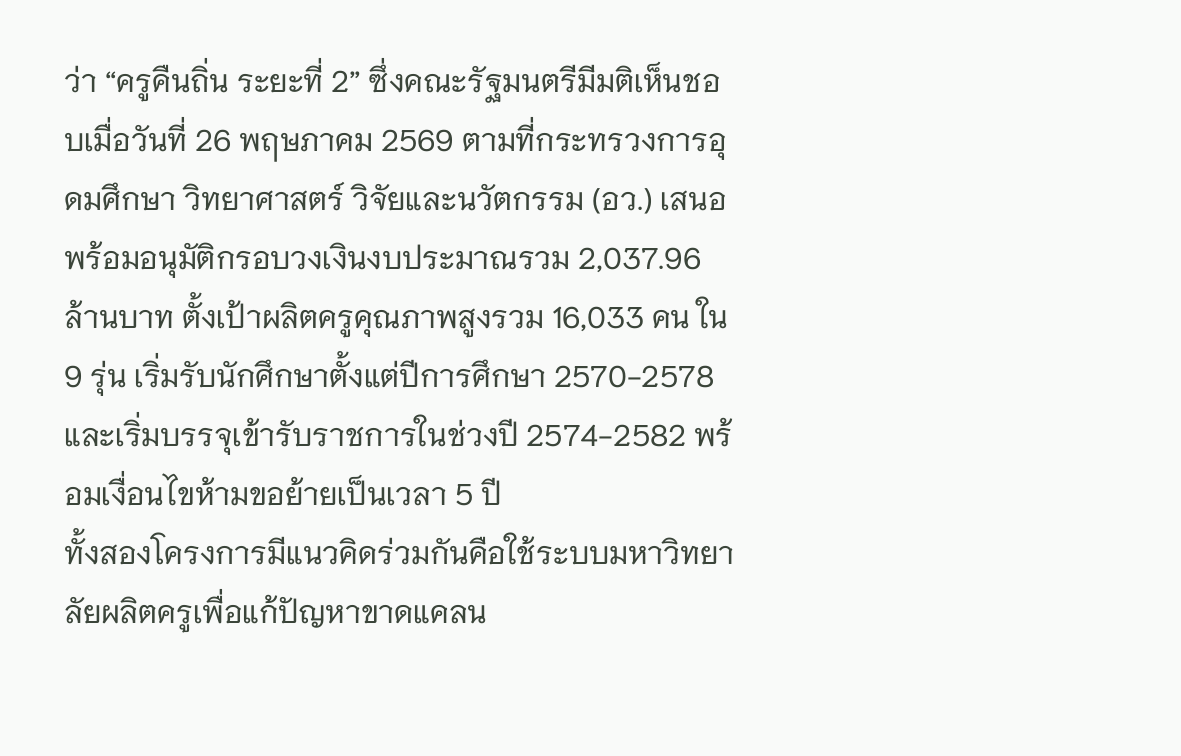ว่า “ครูคืนถิ่น ระยะที่ 2” ซึ่งคณะรัฐมนตรีมีมติเห็นชอบเมื่อวันที่ 26 พฤษภาคม 2569 ตามที่กระทรวงการอุดมศึกษา วิทยาศาสตร์ วิจัยและนวัตกรรม (อว.) เสนอ พร้อมอนุมัติกรอบวงเงินงบประมาณรวม 2,037.96 ล้านบาท ตั้งเป้าผลิตครูคุณภาพสูงรวม 16,033 คน ใน 9 รุ่น เริ่มรับนักศึกษาตั้งแต่ปีการศึกษา 2570-2578 และเริ่มบรรจุเข้ารับราชการในช่วงปี 2574-2582 พร้อมเงื่อนไขห้ามขอย้ายเป็นเวลา 5 ปี
ทั้งสองโครงการมีแนวคิดร่วมกันคือใช้ระบบมหาวิทยาลัยผลิตครูเพื่อแก้ปัญหาขาดแคลน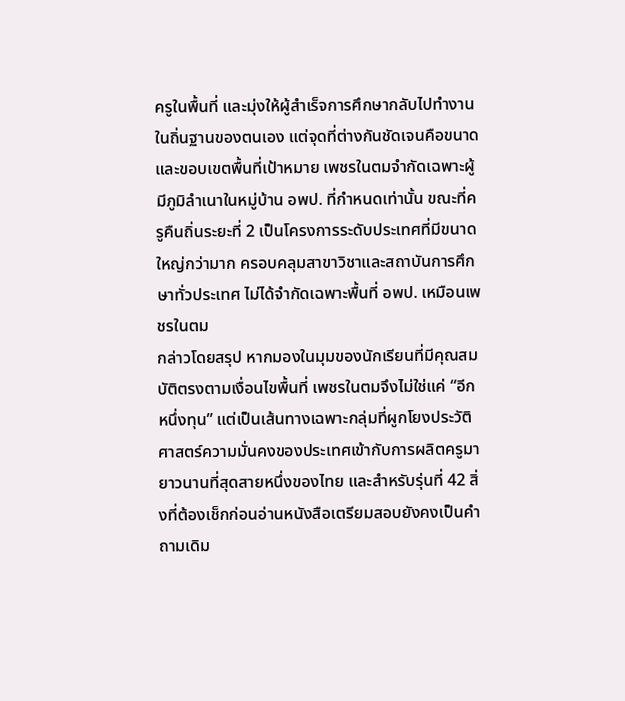ครูในพื้นที่ และมุ่งให้ผู้สำเร็จการศึกษากลับไปทำงานในถิ่นฐานของตนเอง แต่จุดที่ต่างกันชัดเจนคือขนาดและขอบเขตพื้นที่เป้าหมาย เพชรในตมจำกัดเฉพาะผู้มีภูมิลำเนาในหมู่บ้าน อพป. ที่กำหนดเท่านั้น ขณะที่ครูคืนถิ่นระยะที่ 2 เป็นโครงการระดับประเทศที่มีขนาดใหญ่กว่ามาก ครอบคลุมสาขาวิชาและสถาบันการศึกษาทั่วประเทศ ไม่ได้จำกัดเฉพาะพื้นที่ อพป. เหมือนเพชรในตม
กล่าวโดยสรุป หากมองในมุมของนักเรียนที่มีคุณสมบัติตรงตามเงื่อนไขพื้นที่ เพชรในตมจึงไม่ใช่แค่ “อีกหนึ่งทุน” แต่เป็นเส้นทางเฉพาะกลุ่มที่ผูกโยงประวัติศาสตร์ความมั่นคงของประเทศเข้ากับการผลิตครูมายาวนานที่สุดสายหนึ่งของไทย และสำหรับรุ่นที่ 42 สิ่งที่ต้องเช็กก่อนอ่านหนังสือเตรียมสอบยังคงเป็นคำถามเดิม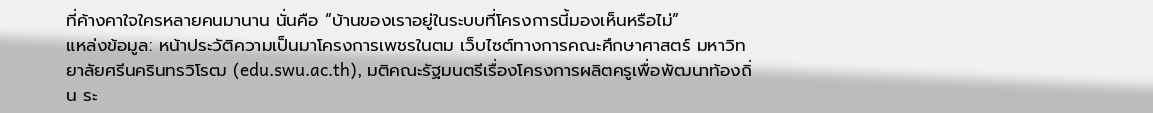ที่ค้างคาใจใครหลายคนมานาน นั่นคือ “บ้านของเราอยู่ในระบบที่โครงการนี้มองเห็นหรือไม่”
แหล่งข้อมูล: หน้าประวัติความเป็นมาโครงการเพชรในตม เว็บไซต์ทางการคณะศึกษาศาสตร์ มหาวิทยาลัยศรีนครินทรวิโรฒ (edu.swu.ac.th), มติคณะรัฐมนตรีเรื่องโครงการผลิตครูเพื่อพัฒนาท้องถิ่น ระ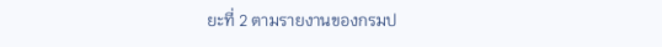ยะที่ 2 ตามรายงานของกรมป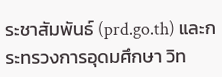ระชาสัมพันธ์ (prd.go.th) และกระทรวงการอุดมศึกษา วิท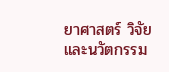ยาศาสตร์ วิจัยและนวัตกรรม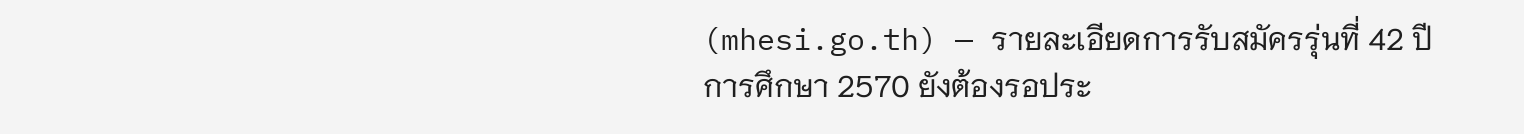(mhesi.go.th) — รายละเอียดการรับสมัครรุ่นที่ 42 ปีการศึกษา 2570 ยังต้องรอประ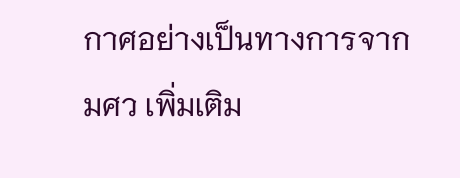กาศอย่างเป็นทางการจาก มศว เพิ่มเติม